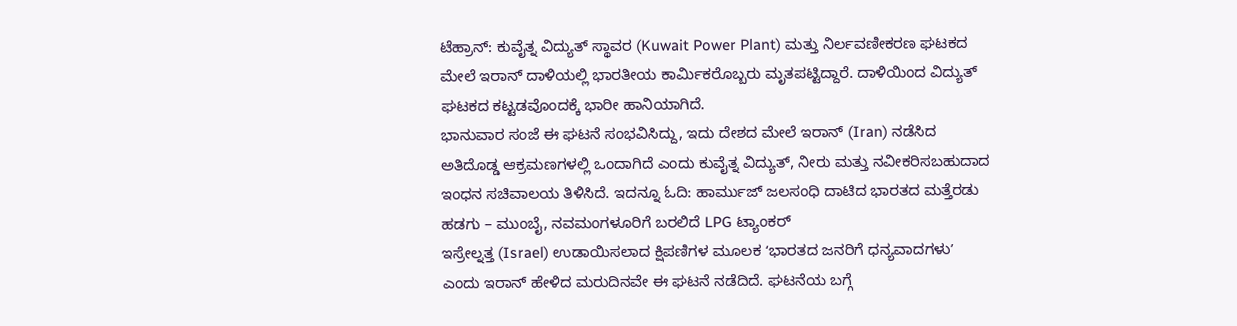ಟೆಹ್ರಾನ್: ಕುವೈತ್ನ ವಿದ್ಯುತ್ ಸ್ಥಾವರ (Kuwait Power Plant) ಮತ್ತು ನಿರ್ಲವಣೀಕರಣ ಘಟಕದ ಮೇಲೆ ಇರಾನ್ ದಾಳಿಯಲ್ಲಿ ಭಾರತೀಯ ಕಾರ್ಮಿಕರೊಬ್ಬರು ಮೃತಪಟ್ಟಿದ್ದಾರೆ. ದಾಳಿಯಿಂದ ವಿದ್ಯುತ್ ಘಟಕದ ಕಟ್ಟಡವೊಂದಕ್ಕೆ ಭಾರೀ ಹಾನಿಯಾಗಿದೆ.
ಭಾನುವಾರ ಸಂಜೆ ಈ ಘಟನೆ ಸಂಭವಿಸಿದ್ದು, ಇದು ದೇಶದ ಮೇಲೆ ಇರಾನ್ (Iran) ನಡೆಸಿದ ಅತಿದೊಡ್ಡ ಆಕ್ರಮಣಗಳಲ್ಲಿ ಒಂದಾಗಿದೆ ಎಂದು ಕುವೈತ್ನ ವಿದ್ಯುತ್, ನೀರು ಮತ್ತು ನವೀಕರಿಸಬಹುದಾದ ಇಂಧನ ಸಚಿವಾಲಯ ತಿಳಿಸಿದೆ. ಇದನ್ನೂ ಓದಿ: ಹಾರ್ಮುಜ್ ಜಲಸಂಧಿ ದಾಟಿದ ಭಾರತದ ಮತ್ತೆರಡು ಹಡಗು – ಮುಂಬೈ, ನವಮಂಗಳೂರಿಗೆ ಬರಲಿದೆ LPG ಟ್ಯಾಂಕರ್
ಇಸ್ರೇಲ್ನತ್ತ (Israel) ಉಡಾಯಿಸಲಾದ ಕ್ಷಿಪಣಿಗಳ ಮೂಲಕ ʻಭಾರತದ ಜನರಿಗೆ ಧನ್ಯವಾದಗಳುʼ ಎಂದು ಇರಾನ್ ಹೇಳಿದ ಮರುದಿನವೇ ಈ ಘಟನೆ ನಡೆದಿದೆ. ಘಟನೆಯ ಬಗ್ಗೆ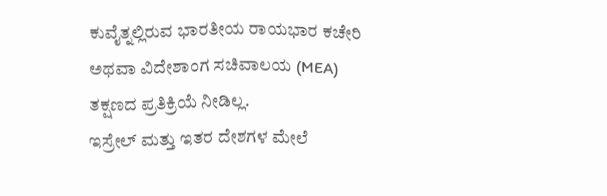ಕುವೈತ್ನಲ್ಲಿರುವ ಭಾರತೀಯ ರಾಯಭಾರ ಕಚೇರಿ ಅಥವಾ ವಿದೇಶಾಂಗ ಸಚಿವಾಲಯ (MEA) ತಕ್ಷಣದ ಪ್ರತಿಕ್ರಿಯೆ ನೀಡಿಲ್ಲ.
ಇಸ್ರೇಲ್ ಮತ್ತು ಇತರ ದೇಶಗಳ ಮೇಲೆ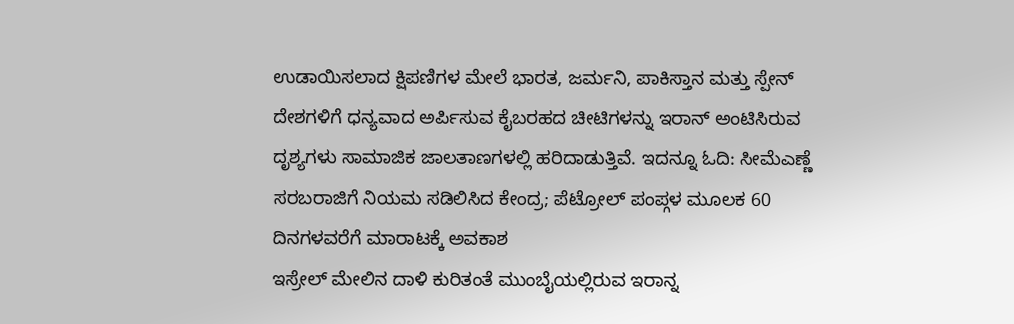ಉಡಾಯಿಸಲಾದ ಕ್ಷಿಪಣಿಗಳ ಮೇಲೆ ಭಾರತ, ಜರ್ಮನಿ, ಪಾಕಿಸ್ತಾನ ಮತ್ತು ಸ್ಪೇನ್ ದೇಶಗಳಿಗೆ ಧನ್ಯವಾದ ಅರ್ಪಿಸುವ ಕೈಬರಹದ ಚೀಟಿಗಳನ್ನು ಇರಾನ್ ಅಂಟಿಸಿರುವ ದೃಶ್ಯಗಳು ಸಾಮಾಜಿಕ ಜಾಲತಾಣಗಳಲ್ಲಿ ಹರಿದಾಡುತ್ತಿವೆ. ಇದನ್ನೂ ಓದಿ: ಸೀಮೆಎಣ್ಣೆ ಸರಬರಾಜಿಗೆ ನಿಯಮ ಸಡಿಲಿಸಿದ ಕೇಂದ್ರ; ಪೆಟ್ರೋಲ್ ಪಂಪ್ಗಳ ಮೂಲಕ 60 ದಿನಗಳವರೆಗೆ ಮಾರಾಟಕ್ಕೆ ಅವಕಾಶ
ಇಸ್ರೇಲ್ ಮೇಲಿನ ದಾಳಿ ಕುರಿತಂತೆ ಮುಂಬೈಯಲ್ಲಿರುವ ಇರಾನ್ನ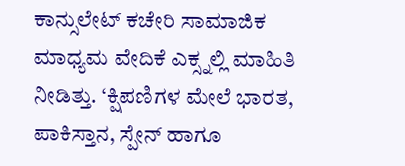ಕಾನ್ಸುಲೇಟ್ ಕಚೇರಿ ಸಾಮಾಜಿಕ ಮಾಧ್ಯಮ ವೇದಿಕೆ ಎಕ್ಸ್ನಲ್ಲಿ ಮಾಹಿತಿ ನೀಡಿತ್ತು. ‘ಕ್ಷಿಪಣಿಗಳ ಮೇಲೆ ಭಾರತ, ಪಾಕಿಸ್ತಾನ, ಸ್ಪೇನ್ ಹಾಗೂ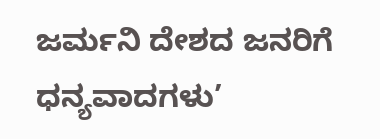ಜರ್ಮನಿ ದೇಶದ ಜನರಿಗೆ ಧನ್ಯವಾದಗಳು’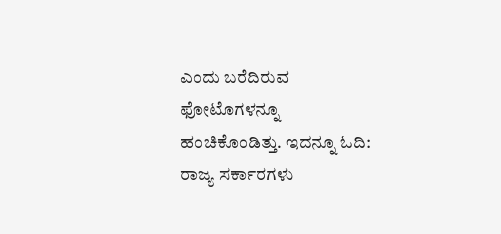ಎಂದು ಬರೆದಿರುವ ಫೋಟೊಗಳನ್ನೂ ಹಂಚಿಕೊಂಡಿತ್ತು. ಇದನ್ನೂ ಓದಿ: ರಾಜ್ಯ ಸರ್ಕಾರಗಳು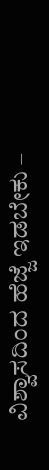ವಿಶ್ವಾಸದಿಂದ ಹೆಜ್ಜೆ ಇಡಬೇಕು –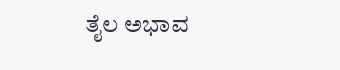ತೈಲ ಅಭಾವ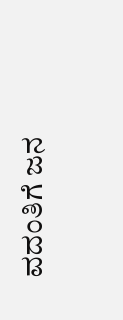ವದಂತಿಗೆ ಜನ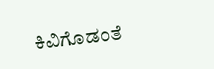ಕಿವಿಗೊಡಂತೆ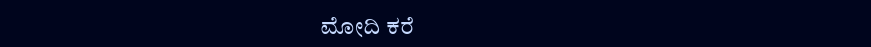ಮೋದಿ ಕರೆ